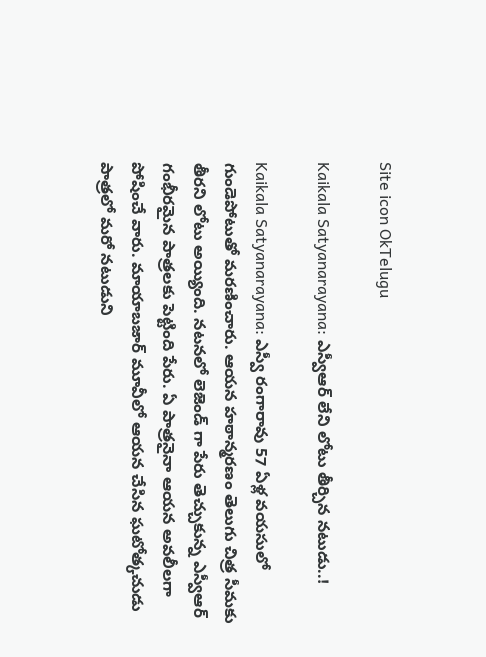Site icon OkTelugu

Kaikala Satyanarayana: ఎస్వీఆర్ లేని లోటు తీర్చిన నటుడు..!

Kaikala Satyanarayana: ఎస్వీ రంగారావు 57 ఏళ్ల వయసులో గుండెపోటుతో మరణించారు. ఆయన హఠాన్మరణం తెలుగు చిత్ర సీమకు తీరని లోటు అయ్యింది. నటనలో లెజెండ్ గా పేరు తెచ్చుకున్న ఎస్వీఆర్ గంభీరమైన పాత్రలకు పెట్టింది పేరు. ఏ పాత్రనైనా ఆయన అవలీలగా పోషించే వారు. మాయాబజార్ మూవీలో ఆయన చేసిన ఘటోత్కచుడు పాత్రలో మరో నటుడుని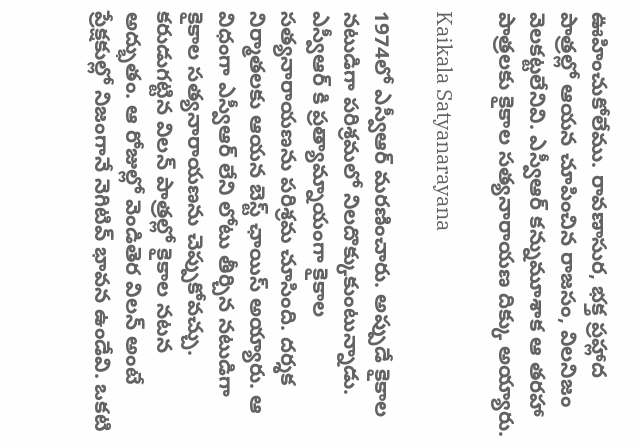ఊహించుకోలేము. రావణాసుర, భక్త ప్రహ్లాద పాత్రల్లో ఆయన చూపించిన రాజసం, విలనిజం వెలకట్టలేనివి. ఎస్వీఆర్ కన్నుమూశాక ఆ తరహా పాత్రలకు కైకాల సత్యనారాయణ దిక్కు అయ్యారు.

Kaikala Satyanarayana

1974లో ఎస్వీఆర్ మరణించారు. అప్పుడే కైకాల నటుడిగా పరిశ్రమలో నిలదొక్కుకుంటున్నాడు. ఎస్వీఆర్ కి ప్రత్యామ్నాయంగా కైకాల సత్యనారాయణను పరిశ్రమ చూసింది. దర్శక నిర్మాతలకు ఆయన బెస్ట్ ఛాయిస్ అయ్యారు. ఆ విధంగా ఎస్వీఆర్ లేని లోటు తీర్చిన నటుడిగా కైకాల సత్యనారాయణను చెప్పుకోవచ్చు. కరుడుగట్టిన విలన్ పాత్రల్లో కైకాల నటన అద్భుతం. ఆ రోజుల్లో వెండితెర విలన్ అంటే ప్రేక్షకుల్లో నిజంగానే నెగిటివ్ భావన ఉండేవి. ఒకటి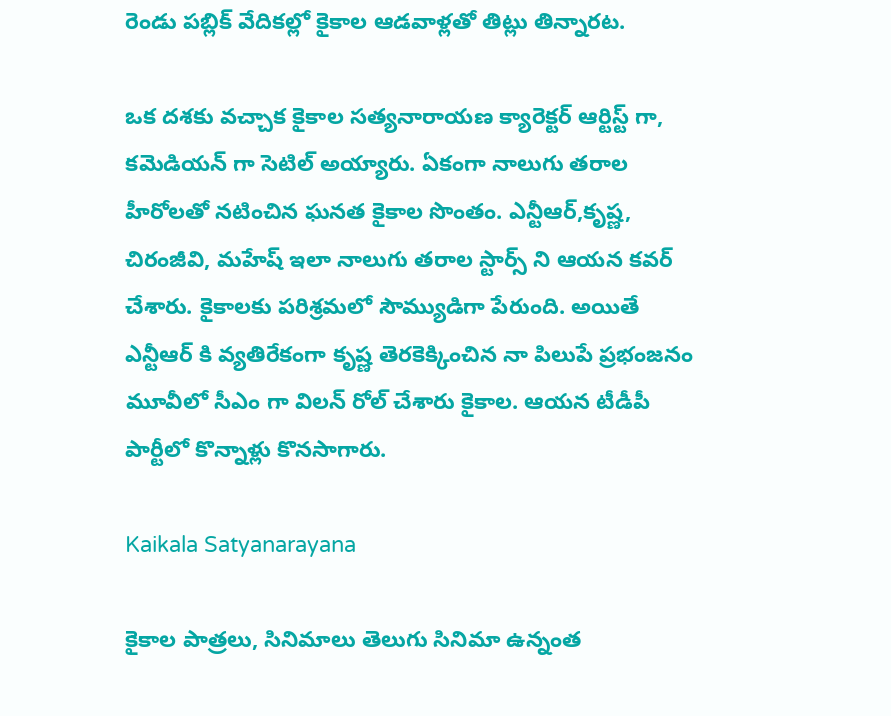రెండు పబ్లిక్ వేదికల్లో కైకాల ఆడవాళ్లతో తిట్లు తిన్నారట.

ఒక దశకు వచ్చాక కైకాల సత్యనారాయణ క్యారెక్టర్ ఆర్టిస్ట్ గా, కమెడియన్ గా సెటిల్ అయ్యారు. ఏకంగా నాలుగు తరాల హీరోలతో నటించిన ఘనత కైకాల సొంతం. ఎన్టీఆర్,కృష్ణ, చిరంజీవి, మహేష్ ఇలా నాలుగు తరాల స్టార్స్ ని ఆయన కవర్ చేశారు. కైకాలకు పరిశ్రమలో సౌమ్యుడిగా పేరుంది. అయితే ఎన్టీఆర్ కి వ్యతిరేకంగా కృష్ణ తెరకెక్కించిన నా పిలుపే ప్రభంజనం మూవీలో సీఎం గా విలన్ రోల్ చేశారు కైకాల. ఆయన టీడీపీ పార్టీలో కొన్నాళ్లు కొనసాగారు.

Kaikala Satyanarayana

కైకాల పాత్రలు, సినిమాలు తెలుగు సినిమా ఉన్నంత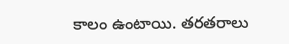కాలం ఉంటాయి. తరతరాలు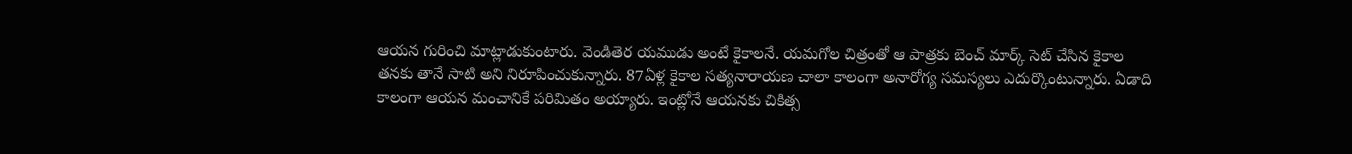ఆయన గురించి మాట్లాడుకుంటారు. వెండితెర యముడు అంటే కైకాలనే. యమగోల చిత్రంతో ఆ పాత్రకు బెంచ్ మార్క్ సెట్ చేసిన కైకాల తనకు తానే సాటి అని నిరూపించుకున్నారు. 87ఏళ్ల కైకాల సత్యనారాయణ చాలా కాలంగా అనారోగ్య సమస్యలు ఎదుర్కొంటున్నారు. ఏడాది కాలంగా ఆయన మంచానికే పరిమితం అయ్యారు. ఇంట్లోనే ఆయనకు చికిత్స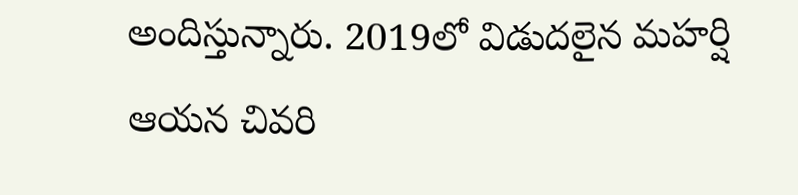అందిస్తున్నారు. 2019లో విడుదలైన మహర్షి ఆయన చివరి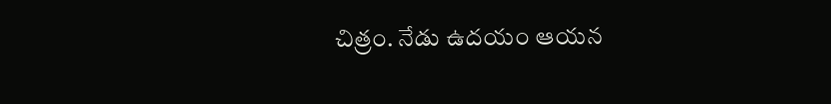చిత్రం. నేడు ఉదయం ఆయన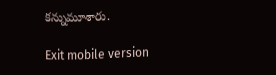కన్నుమూశారు.

Exit mobile version